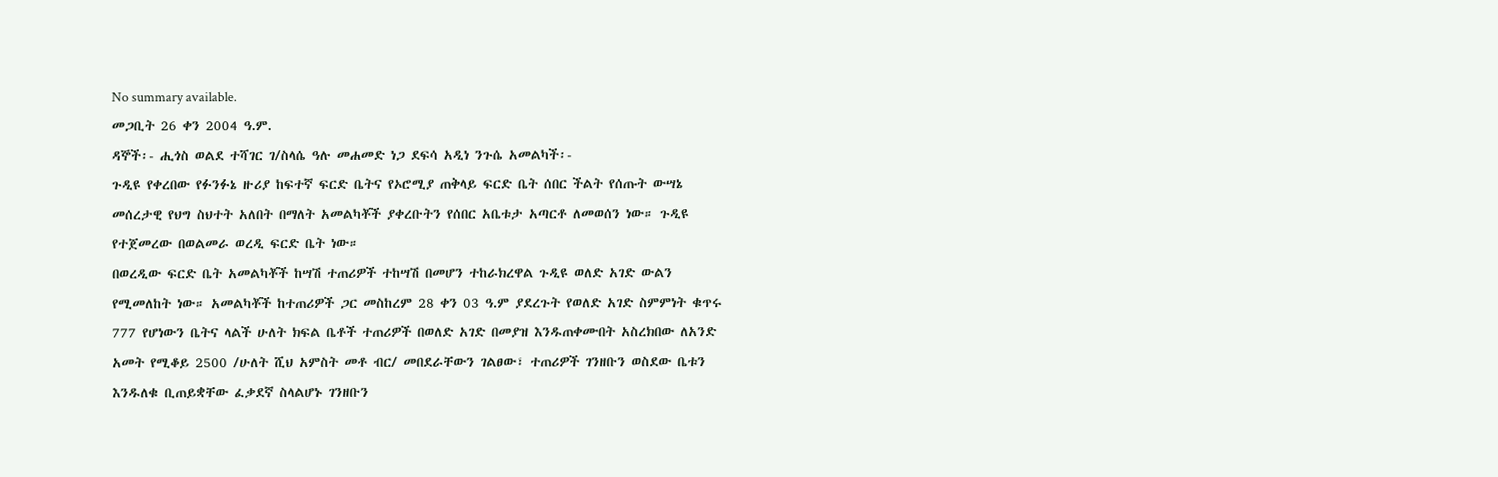No summary available.
መጋቢት 26 ቀን 2004 ዓ.ም.
ዳኞች፡- ሒጎስ ወልደ ተሻገር ገ/ስላሴ ዓሉ መሐመድ ነጋ ደፍሳ አዲነ ንጉሴ አመልካች፡-
ጉዲዩ የቀረበው የፉንፉኔ ዙሪያ ከፍተኛ ፍርድ ቤትና የኦሮሚያ ጠቅላይ ፍርድ ቤት ሰበር ችልት የሰጡት ውሣኔ መሰረታዊ የህግ ስህተት አለበት በማለት አመልካቾች ያቀረቡትን የሰበር አቤቱታ አጣርቶ ለመወሰን ነው። ጉዲዩ የተጀመረው በወልመራ ወረዲ ፍርድ ቤት ነው።
በወረዲው ፍርድ ቤት አመልካቾች ከሣሽ ተጠሪዎች ተከሣሽ በመሆን ተከራክረዋል ጉዲዩ ወለድ አገድ ውልን የሚመለከት ነው። አመልካቾች ከተጠሪዎች ጋር መስከረም 28 ቀን 03 ዓ.ም ያደረጉት የወለድ አገድ ስምምነት ቁጥሩ 777 የሆነውን ቤትና ላልች ሁለት ክፍል ቤቶች ተጠሪዎች በወለድ አገድ በመያዝ እንዱጠቀሙበት አስረክበው ለአንድ አመት የሚቆይ 2500 /ሁለት ሺህ አምስት መቶ ብር/ መበደራቸውን ገልፀው፣ ተጠሪዎች ገንዘቡን ወስደው ቤቱን እንዱለቁ ቢጠይቋቸው ፈቃደኛ ስላልሆኑ ገንዘቡን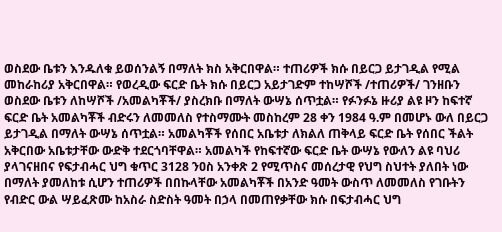ወስደው ቤቱን እንዱለቁ ይወሰንልኝ በማለት ክስ አቅርበዋል። ተጠሪዎች ክሱ በይርጋ ይታገዲል የሚል መከራከሪያ አቅርበዋል። የወረዲው ፍርድ ቤት ክሱ በይርጋ አይታገድም ተከሣሾች /ተጠሪዎች/ ገንዘቡን ወስደው ቤቱን ለከሣሾች /አመልካቾች/ ያስረክቡ በማለት ውሣኔ ሰጥቷል። የፉንፉኔ ዙሪያ ልዩ ዞን ከፍተኛ ፍርድ ቤት አመልካቾች ብድሩን ለመመለስ የተስማሙት መስከረም 28 ቀን 1984 ዓ.ም በመሆኑ ውለ በይርጋ ይታገዲል በማለት ውሣኔ ሰጥቷል። አመልካቾች የሰበር አቤቱታ ለክልለ ጠቅላይ ፍርድ ቤት የሰበር ችልት አቅርበው አቤቱታቸው ውድቅ ተደርጎባቸዋል። አመልካች የከፍተኛው ፍርድ ቤት ውሣኔ የውለን ልዩ ባህሪ ያላገናዘበና የፍታብሓር ህግ ቁጥር 3128 ንዐስ አንቀጽ 2 የሚጥስና መሰረታዊ የህግ ስህተት ያለበት ነው በማለት ያመለከቱ ሲሆን ተጠሪዎች በበኩላቸው አመልካቾች በአንድ ዓመት ውስጥ ለመመለስ የገቡትን የብድር ውል ሣይፈጽሙ ከአስራ ስድስት ዓመት በኃላ በመጠየቃቸው ክሱ በፍታብሓር ህግ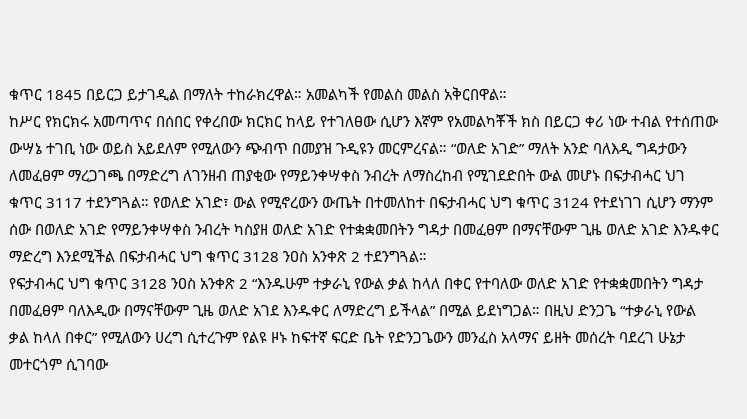ቁጥር 1845 በይርጋ ይታገዲል በማለት ተከራክረዋል። አመልካች የመልስ መልስ አቅርበዋል።
ከሥር የክርክሩ አመጣጥና በሰበር የቀረበው ክርክር ከላይ የተገለፀው ሲሆን እኛም የአመልካቾች ክስ በይርጋ ቀሪ ነው ተብል የተሰጠው ውሣኔ ተገቢ ነው ወይስ አይደለም የሚለውን ጭብጥ በመያዝ ጉዲዩን መርምረናል። “ወለድ አገድ” ማለት አንድ ባለእዲ ግዳታውን ለመፈፀም ማረጋገጫ በማድረግ ለገንዘብ ጠያቂው የማይንቀሣቀስ ንብረት ለማስረከብ የሚገደድበት ውል መሆኑ በፍታብሓር ህገ ቁጥር 3117 ተደንግጓል። የወለድ አገድ፣ ውል የሚኖረውን ውጤት በተመለከተ በፍታብሓር ህግ ቁጥር 3124 የተደነገገ ሲሆን ማንም ሰው በወለድ አገድ የማይንቀሣቀስ ንብረት ካስያዘ ወለድ አገድ የተቋቋመበትን ግዳታ በመፈፀም በማናቸውም ጊዜ ወለድ አገድ እንዱቀር ማድረግ እንደሚችል በፍታብሓር ህግ ቁጥር 3128 ንዐስ አንቀጽ 2 ተደንግጓል።
የፍታብሓር ህግ ቁጥር 3128 ንዐስ አንቀጽ 2 “እንዱሁም ተቃራኒ የውል ቃል ከላለ በቀር የተባለው ወለድ አገድ የተቋቋመበትን ግዳታ በመፈፀም ባለእዲው በማናቸውም ጊዜ ወለድ አገደ እንዱቀር ለማድረግ ይችላል” በሚል ይደነግጋል። በዚህ ድንጋጌ “ተቃራኒ የውል ቃል ከላለ በቀር” የሚለውን ሀረግ ሲተረጉም የልዩ ዞኑ ከፍተኛ ፍርድ ቤት የድንጋጌውን መንፈስ አላማና ይዘት መሰረት ባደረገ ሁኔታ መተርጎም ሲገባው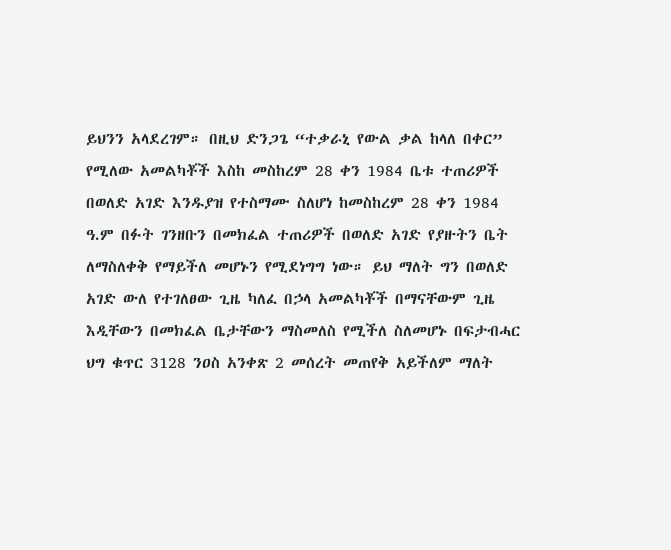ይህንን አላደረገም። በዚህ ድንጋጌ “ተቃራኒ የውል ቃል ከላለ በቀር” የሚለው አመልካቾች እስከ መስከረም 28 ቀን 1984 ቤቱ ተጠሪዎች በወለድ አገድ እንዱያዝ የተስማሙ ስለሆነ ከመስከረም 28 ቀን 1984 ዓ.ም በፉት ገንዘቡን በመክፈል ተጠሪዎች በወለድ አገድ የያዙትን ቤት ለማስለቀቅ የማይችለ መሆኑን የሚደነግግ ነው። ይህ ማለት ግን በወለድ አገድ ውለ የተገለፀው ጊዜ ካለፈ በኃላ አመልካቾች በማናቸውም ጊዜ እዲቸውን በመክፈል ቤታቸውን ማስመለስ የሚችለ ስለመሆኑ በፍታብሓር ህግ ቁጥር 3128 ንዐስ አንቀጽ 2 መሰረት መጠየቅ አይችለም ማለት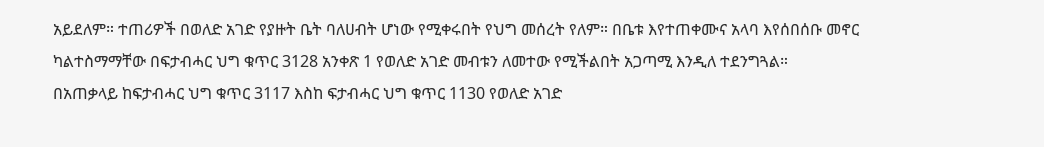አይደለም። ተጠሪዎች በወለድ አገድ የያዙት ቤት ባለሀብት ሆነው የሚቀሩበት የህግ መሰረት የለም። በቤቱ እየተጠቀሙና አላባ እየሰበሰቡ መኖር ካልተስማማቸው በፍታብሓር ህግ ቁጥር 3128 አንቀጽ 1 የወለድ አገድ መብቱን ለመተው የሚችልበት አጋጣሚ እንዲለ ተደንግጓል።
በአጠቃላይ ከፍታብሓር ህግ ቁጥር 3117 እስከ ፍታብሓር ህግ ቁጥር 1130 የወለድ አገድ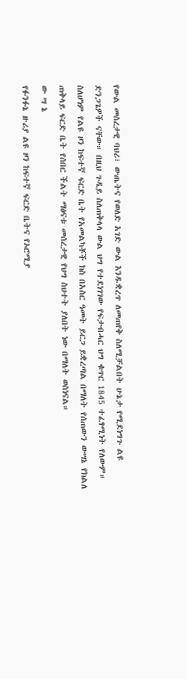የውል መሰረታዊ ባህሪ፣ ውጤትና የወለድ አገድ ውል እንዱቋረጥ ለመጠየቅ ስለሚቻልበት ሁኔታ የሚደነግጉ ልዩ ድንጋጌዎች ናቸው። በዚህ ጉዲይ ስለጠቅላላ ውል ህግ የተደነገገው የፍታብሓር ህግ ቁጥር 1845 ተፈፃሚነት የለውም። ስለሆነም የልዩ ዞን ከፍተኛ ፍርድ ቤት የአመልካቾች ክስ በአስር ዓመት ይርጋ ይቋረጣል በማለት የሰጠውን ውሣኔ የክልለ ጠቅላይ ፍርድ ቤት የሰበር ችልት ማፅናቱ መሰረታዊ የህግ ስህተት ያለበት ነው በማለት ወስነናል።
ው ሣ ኔ
የፉንፉኔ ዙሪያ ልዩ ዞን ከፍተኛ ፍርድ ቤትና የኦሮሚያ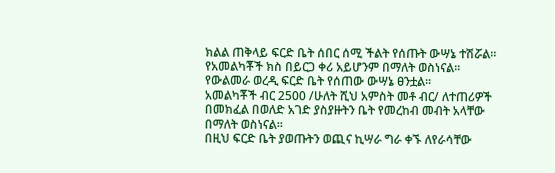ክልል ጠቅላይ ፍርድ ቤት ሰበር ሰሚ ችልት የሰጡት ውሣኔ ተሽሯል።
የአመልካቾች ክስ በይርጋ ቀሪ አይሆንም በማለት ወስነናል።
የውልመራ ወረዲ ፍርድ ቤት የሰጠው ውሣኔ ፀንቷል።
አመልካቾች ብር 2500 /ሁለት ሺህ አምስት መቶ ብር/ ለተጠሪዎች በመክፈል በወለድ አገድ ያስያዙትን ቤት የመረከብ መብት አላቸው በማለት ወስነናል።
በዚህ ፍርድ ቤት ያወጡትን ወጪና ኪሣራ ግራ ቀኙ ለየራሳቸው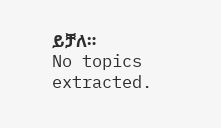ይቻለ።
No topics extracted.